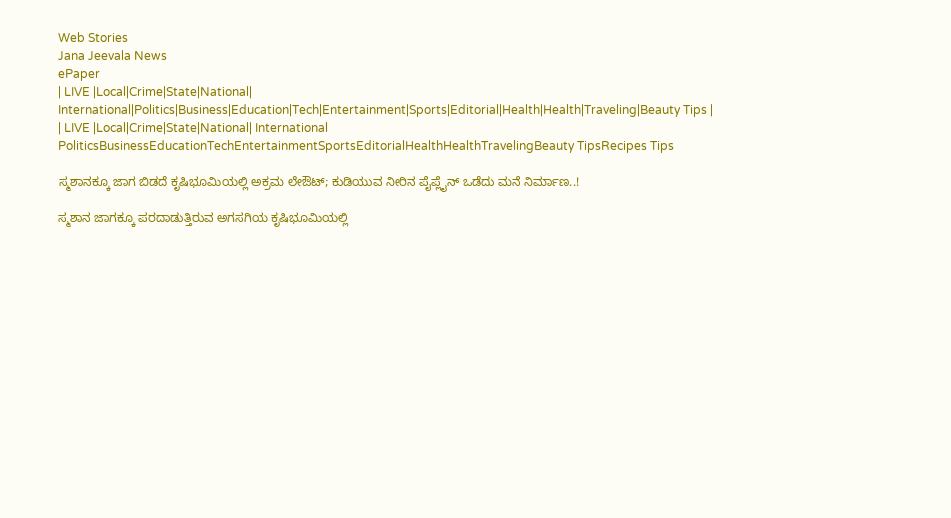Web Stories
Jana Jeevala News
ePaper
| LIVE |Local|Crime|State|National| International|Politics|Business|Education|Tech|Entertainment|Sports|Editorial|Health|Health|Traveling|Beauty Tips |
| LIVE |Local|Crime|State|National| International
PoliticsBusinessEducationTechEntertainmentSportsEditorialHealthHealthTravelingBeauty TipsRecipes Tips

ಸ್ಮಶಾನಕ್ಕೂ ಜಾಗ ಬಿಡದೆ ಕೃಷಿಭೂಮಿಯಲ್ಲಿ ಅಕ್ರಮ ಲೇಔಟ್; ಕುಡಿಯುವ ನೀರಿನ ಪೈಪ್ಲೈನ್ ಒಡೆದು ಮನೆ ನಿರ್ಮಾಣ..!

ಸ್ಮಶಾನ ಜಾಗಕ್ಕೂ ಪರದಾಡುತ್ತಿರುವ ಅಗಸಗಿಯ ಕೃಷಿಭೂಮಿಯಲ್ಲಿ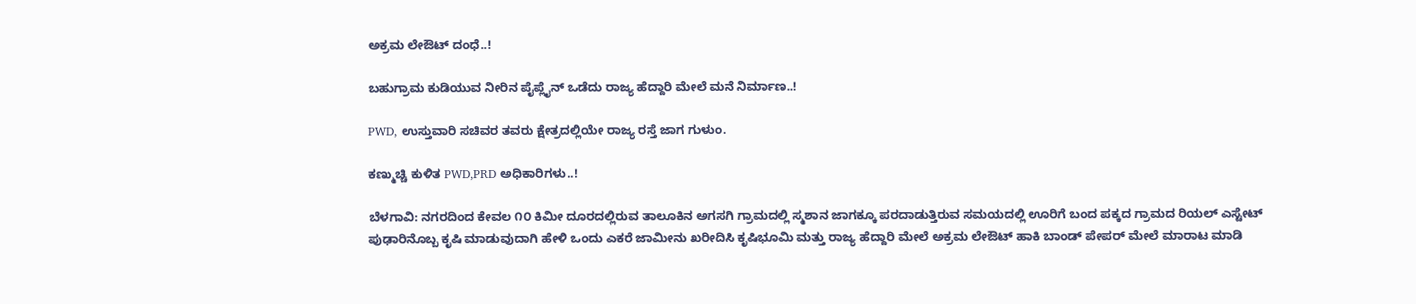ಅಕ್ರಮ ಲೇಔಟ್ ದಂಧೆ..!

ಬಹುಗ್ರಾಮ ಕುಡಿಯುವ ನೀರಿನ ಪೈಪ್ಲೈನ್ ಒಡೆದು ರಾಜ್ಯ ಹೆದ್ದಾರಿ ಮೇಲೆ ಮನೆ ನಿರ್ಮಾಣ..!

PWD, ಉಸ್ತುವಾರಿ ಸಚಿವರ ತವರು ಕ್ಷೇತ್ರದಲ್ಲಿಯೇ ರಾಜ್ಯ ರಸ್ತೆ ಜಾಗ ಗುಳುಂ.

ಕಣ್ಮುಚ್ಚಿ ಕುಳಿತ PWD,PRD ಅಧಿಕಾರಿಗಳು..!

ಬೆಳಗಾವಿ: ನಗರದಿಂದ ಕೇವಲ ೧೦ ಕಿಮೀ ದೂರದಲ್ಲಿರುವ ತಾಲೂಕಿನ ಅಗಸಗಿ ಗ್ರಾಮದಲ್ಲಿ ಸ್ಮಶಾನ ಜಾಗಕ್ಕೂ ಪರದಾಡುತ್ತಿರುವ ಸಮಯದಲ್ಲಿ ಊರಿಗೆ ಬಂದ ಪಕ್ಕದ ಗ್ರಾಮದ ರಿಯಲ್ ಎಸ್ಟೇಟ್ ಪುಢಾರಿನೊಬ್ಬ ಕೃಷಿ ಮಾಡುವುದಾಗಿ ಹೇಳಿ ಒಂದು ಎಕರೆ ಜಾಮೀನು ಖರೀದಿಸಿ ಕೃಷಿಭೂಮಿ ಮತ್ತು ರಾಜ್ಯ ಹೆದ್ದಾರಿ ಮೇಲೆ ಅಕ್ರಮ ಲೇಔಟ್ ಹಾಕಿ ಬಾಂಡ್ ಪೇಪರ್ ಮೇಲೆ ಮಾರಾಟ ಮಾಡಿ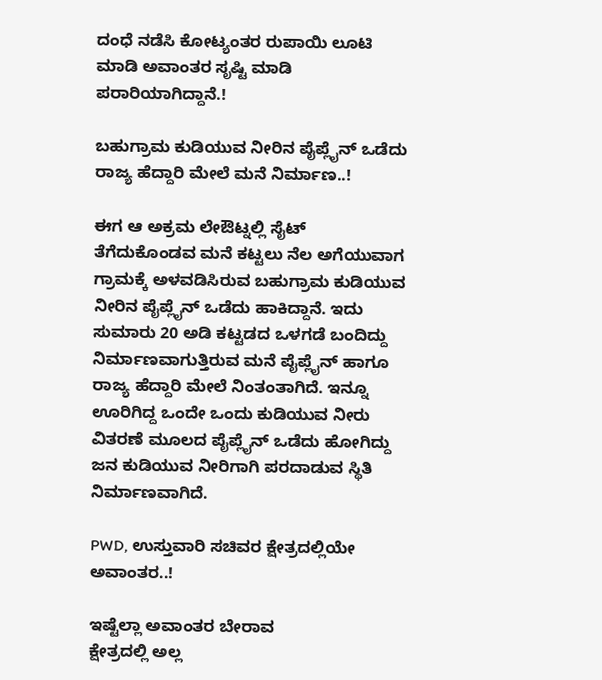ದಂಧೆ ನಡೆಸಿ ಕೋಟ್ಯಂತರ ರುಪಾಯಿ ಲೂಟಿ ಮಾಡಿ ಅವಾಂತರ ಸೃಷ್ಟಿ ಮಾಡಿ ಪರಾರಿಯಾಗಿದ್ದಾನೆ.!

ಬಹುಗ್ರಾಮ ಕುಡಿಯುವ ನೀರಿನ ಪೈಪ್ಲೈನ್ ಒಡೆದು ರಾಜ್ಯ ಹೆದ್ದಾರಿ ಮೇಲೆ ಮನೆ ನಿರ್ಮಾಣ..!

ಈಗ ಆ ಅಕ್ರಮ ಲೇಔಟ್ನಲ್ಲಿ ಸೈಟ್ ತೆಗೆದುಕೊಂಡವ ಮನೆ ಕಟ್ಟಲು ನೆಲ ಅಗೆಯುವಾಗ ಗ್ರಾಮಕ್ಕೆ ಅಳವಡಿಸಿರುವ ಬಹುಗ್ರಾಮ ಕುಡಿಯುವ ನೀರಿನ ಪೈಪ್ಲೈನ್ ಒಡೆದು ಹಾಕಿದ್ದಾನೆ. ಇದು ಸುಮಾರು 20 ಅಡಿ ಕಟ್ಟಡದ ಒಳಗಡೆ ಬಂದಿದ್ದು ನಿರ್ಮಾಣವಾಗುತ್ತಿರುವ ಮನೆ ಪೈಪ್ಲೈನ್ ಹಾಗೂ ರಾಜ್ಯ ಹೆದ್ದಾರಿ ಮೇಲೆ ನಿಂತಂತಾಗಿದೆ. ಇನ್ನೂ ಊರಿಗಿದ್ದ ಒಂದೇ ಒಂದು ಕುಡಿಯುವ ನೀರು ವಿತರಣೆ ಮೂಲದ ಪೈಪ್ಲೈನ್ ಒಡೆದು ಹೋಗಿದ್ದು ಜನ ಕುಡಿಯುವ ನೀರಿಗಾಗಿ ಪರದಾಡುವ ಸ್ಥಿತಿ ನಿರ್ಮಾಣವಾಗಿದೆ.

PWD, ಉಸ್ತುವಾರಿ ಸಚಿವರ ಕ್ಷೇತ್ರದಲ್ಲಿಯೇ ಅವಾಂತರ..!

ಇಷ್ಟೆಲ್ಲಾ ಅವಾಂತರ ಬೇರಾವ
ಕ್ಷೇತ್ರದಲ್ಲಿ ಅಲ್ಲ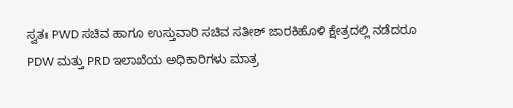ಸ್ವತಃ PWD ಸಚಿವ ಹಾಗೂ ಉಸ್ತುವಾರಿ ಸಚಿವ ಸತೀಶ್ ಜಾರಕಿಹೊಳಿ ಕ್ಷೇತ್ರದಲ್ಲಿ ನಡೆದರೂ
PDW ಮತ್ತು PRD ಇಲಾಖೆಯ ಅಧಿಕಾರಿಗಳು ಮಾತ್ರ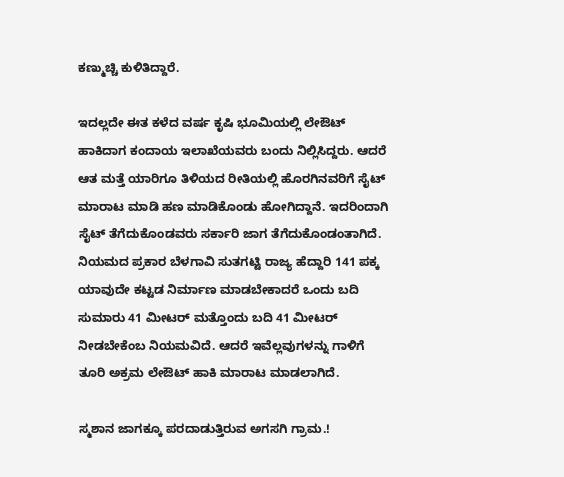ಕಣ್ಮುಚ್ಚಿ ಕುಳಿತಿದ್ದಾರೆ.

ಇದಲ್ಲದೇ ಈತ ಕಳೆದ ವರ್ಷ ಕೃಷಿ ಭೂಮಿಯಲ್ಲಿ ಲೇಔಟ್ ಹಾಕಿದಾಗ ಕಂದಾಯ ಇಲಾಖೆಯವರು ಬಂದು ನಿಲ್ಲಿಸಿದ್ದರು. ಆದರೆ ಆತ ಮತ್ತೆ ಯಾರಿಗೂ ತಿಳಿಯದ ರೀತಿಯಲ್ಲಿ ಹೊರಗಿನವರಿಗೆ ಸೈಟ್ ಮಾರಾಟ ಮಾಡಿ ಹಣ ಮಾಡಿಕೊಂಡು ಹೋಗಿದ್ದಾನೆ. ಇದರಿಂದಾಗಿ ಸೈಟ್ ತೆಗೆದುಕೊಂಡವರು ಸರ್ಕಾರಿ ಜಾಗ ತೆಗೆದುಕೊಂಡಂತಾಗಿದೆ. ನಿಯಮದ ಪ್ರಕಾರ ಬೆಳಗಾವಿ ಸುತಗಟ್ಟಿ ರಾಜ್ಯ ಹೆದ್ದಾರಿ 141 ಪಕ್ಕ ಯಾವುದೇ ಕಟ್ಟಡ ನಿರ್ಮಾಣ ಮಾಡಬೇಕಾದರೆ ಒಂದು ಬದಿ ಸುಮಾರು 41 ಮೀಟರ್ ಮತ್ತೊಂದು ಬದಿ 41 ಮೀಟರ್ ನೀಡಬೇಕೆಂಬ ನಿಯಮವಿದೆ. ಆದರೆ ಇವೆಲ್ಲವುಗಳನ್ನು ಗಾಳಿಗೆ ತೂರಿ ಅಕ್ರಮ ಲೇಔಟ್ ಹಾಕಿ ಮಾರಾಟ ಮಾಡಲಾಗಿದೆ.

ಸ್ಮಶಾನ ಜಾಗಕ್ಕೂ ಪರದಾಡುತ್ತಿರುವ ಅಗಸಗಿ ಗ್ರಾಮ.!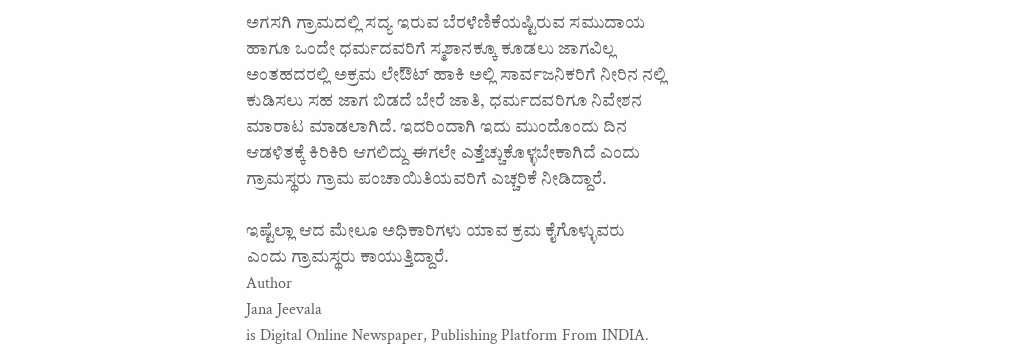ಅಗಸಗಿ ಗ್ರಾಮದಲ್ಲಿ ಸದ್ಯ ಇರುವ ಬೆರಳೆಣಿಕೆಯಷ್ಟಿರುವ ಸಮುದಾಯ ಹಾಗೂ ಒಂದೇ ಧರ್ಮದವರಿಗೆ ಸ್ಮಶಾನಕ್ಕೂ ಕೂಡಲು ಜಾಗವಿಲ್ಲ ಅಂತಹದರಲ್ಲಿ ಅಕ್ರಮ ಲೇಔಟ್ ಹಾಕಿ ಅಲ್ಲಿ ಸಾರ್ವಜನಿಕರಿಗೆ ನೀರಿನ ನಲ್ಲಿ ಕುಡಿಸಲು ಸಹ ಜಾಗ ಬಿಡದೆ ಬೇರೆ ಜಾತಿ, ಧರ್ಮದವರಿಗೂ ನಿವೇಶನ ಮಾರಾಟ ಮಾಡಲಾಗಿದೆ. ಇದರಿಂದಾಗಿ ಇದು ಮುಂದೊಂದು ದಿನ ಆಡಳಿತಕ್ಕೆ ಕಿರಿಕಿರಿ ಆಗಲಿದ್ದು ಈಗಲೇ ಎತ್ತೆಚ್ಚುಕೊಳ್ಳಬೇಕಾಗಿದೆ ಎಂದು ಗ್ರಾಮಸ್ಥರು ಗ್ರಾಮ ಪಂಚಾಯಿತಿಯವರಿಗೆ ಎಚ್ಚರಿಕೆ ನೀಡಿದ್ದಾರೆ.

ಇಷ್ಟೆಲ್ಲಾ ಆದ ಮೇಲೂ ಅಧಿಕಾರಿಗಳು ಯಾವ ಕ್ರಮ ಕೈಗೊಳ್ಳುವರು ಎಂದು ಗ್ರಾಮಸ್ಥರು ಕಾಯುತ್ತಿದ್ದಾರೆ.
Author
Jana Jeevala
is Digital Online Newspaper, Publishing Platform From INDIA.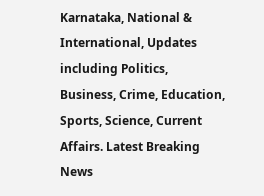Karnataka, National & International, Updates including Politics, Business, Crime, Education, Sports, Science, Current Affairs. Latest Breaking News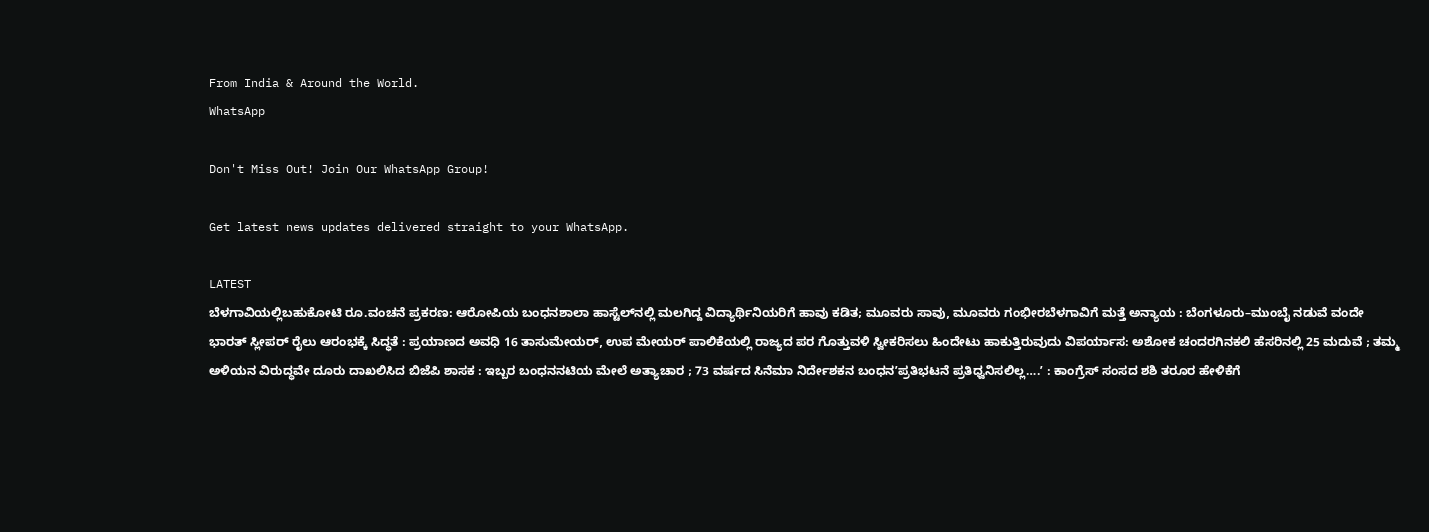From India & Around the World.
WhatsApp

Don't Miss Out! Join Our WhatsApp Group!

Get latest news updates delivered straight to your WhatsApp.

LATEST
ಬೆಳಗಾವಿಯಲ್ಲಿಬಹುಕೋಟಿ ರೂ.ವಂಚನೆ ಪ್ರಕರಣ: ಆರೋಪಿಯ ಬಂಧನಶಾಲಾ ಹಾಸ್ಟೆಲ್‌ನಲ್ಲಿ ಮಲಗಿದ್ದ ವಿದ್ಯಾರ್ಥಿನಿಯರಿಗೆ ಹಾವು ಕಡಿತ; ಮೂವರು ಸಾವು, ಮೂವರು ಗಂಭೀರಬೆಳಗಾವಿಗೆ ಮತ್ತೆ ಅನ್ಯಾಯ : ಬೆಂಗಳೂರು–ಮುಂಬೈ ನಡುವೆ ವಂದೇ ಭಾರತ್ ಸ್ಲೀಪರ್ ರೈಲು ಆರಂಭಕ್ಕೆ ಸಿದ್ಧತೆ : ಪ್ರಯಾಣದ ಅವಧಿ 16 ತಾಸುಮೇಯರ್, ಉಪ ಮೇಯರ್ ಪಾಲಿಕೆಯಲ್ಲಿ ರಾಜ್ಯದ ಪರ ಗೊತ್ತುವಳಿ ಸ್ವೀಕರಿಸಲು ಹಿಂದೇಟು ಹಾಕುತ್ತಿರುವುದು ವಿಪರ್ಯಾಸ: ಅಶೋಕ ಚಂದರಗಿನಕಲಿ ಹೆಸರಿನಲ್ಲಿ 25 ಮದುವೆ ; ತಮ್ಮ ಅಳಿಯನ ವಿರುದ್ಧವೇ ದೂರು ದಾಖಲಿಸಿದ ಬಿಜೆಪಿ ಶಾಸಕ : ಇಬ್ಬರ ಬಂಧನನಟಿಯ ಮೇಲೆ ಅತ್ಯಾಚಾರ ; 73 ವರ್ಷದ ಸಿನೆಮಾ ನಿರ್ದೇಶಕನ ಬಂಧನʼಪ್ರತಿಭಟನೆ ಪ್ರತಿಧ್ವನಿಸಲಿಲ್ಲ….ʼ : ಕಾಂಗ್ರೆಸ್‌ ಸಂಸದ ಶಶಿ ತರೂರ ಹೇಳಿಕೆಗೆ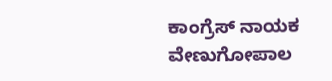ಕಾಂಗ್ರೆಸ್‌ ನಾಯಕ ವೇಣುಗೋಪಾಲ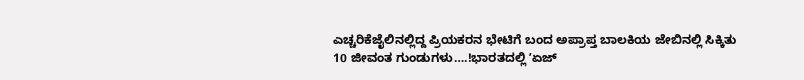ಎಚ್ಚರಿಕೆಜೈಲಿನಲ್ಲಿದ್ದ ಪ್ರಿಯಕರನ ಭೇಟಿಗೆ ಬಂದ ಅಪ್ರಾಪ್ತ ಬಾಲಕಿಯ ಜೇಬಿನಲ್ಲಿ ಸಿಕ್ಕಿತು 10 ಜೀವಂತ ಗುಂಡುಗಳು….!ಭಾರತದಲ್ಲಿ ʼಏಜ್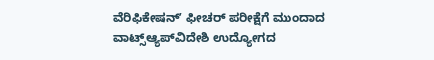ವೆರಿಫಿಕೇಷನ್ʼ ಫೀಚರ್‌ ಪರೀಕ್ಷೆಗೆ ಮುಂದಾದ ವಾಟ್ಸ್ಆ್ಯಪ್‌ವಿದೇಶಿ ಉದ್ಯೋಗದ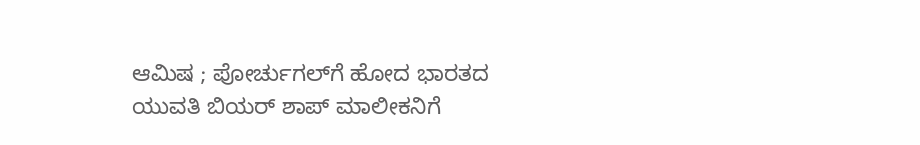ಆಮಿಷ ; ಪೋರ್ಚುಗಲ್‌ಗೆ ಹೋದ ಭಾರತದ ಯುವತಿ ಬಿಯರ್ ಶಾಪ್‌ ಮಾಲೀಕನಿಗೆ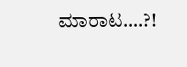ಮಾರಾಟ….?!